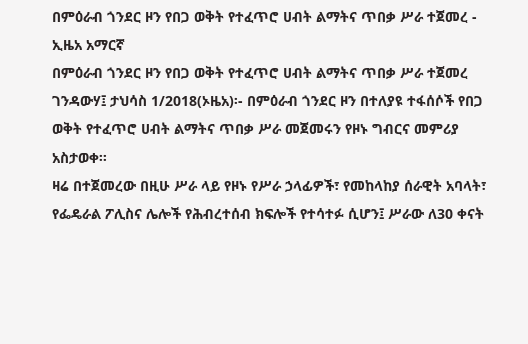በምዕራብ ጎንደር ዞን የበጋ ወቅት የተፈጥሮ ሀብት ልማትና ጥበቃ ሥራ ተጀመረ - ኢዜአ አማርኛ
በምዕራብ ጎንደር ዞን የበጋ ወቅት የተፈጥሮ ሀብት ልማትና ጥበቃ ሥራ ተጀመረ
ገንዳውሃ፤ ታህሳስ 1/2018(ኦዜአ)፡- በምዕራብ ጎንደር ዞን በተለያዩ ተፋሰሶች የበጋ ወቅት የተፈጥሮ ሀብት ልማትና ጥበቃ ሥራ መጀመሩን የዞኑ ግብርና መምሪያ አስታወቀ፡፡
ዛሬ በተጀመረው በዚሁ ሥራ ላይ የዞኑ የሥራ ኃላፊዎች፣ የመከላከያ ሰራዊት አባላት፣ የፌዴራል ፖሊስና ሌሎች የሕብረተሰብ ክፍሎች የተሳተፉ ሲሆን፤ ሥራው ለ30 ቀናት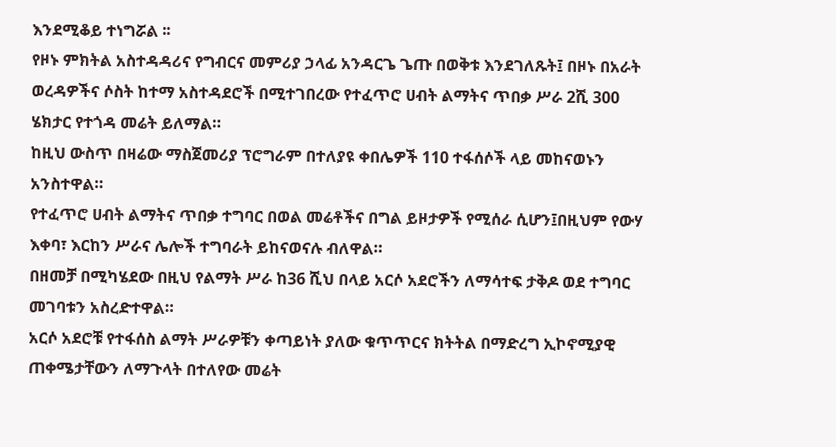እንደሚቆይ ተነግሯል ፡፡
የዞኑ ምክትል አስተዳዳሪና የግብርና መምሪያ ኃላፊ አንዳርጌ ጌጡ በወቅቱ እንደገለጹት፤ በዞኑ በአራት ወረዳዎችና ሶስት ከተማ አስተዳደሮች በሚተገበረው የተፈጥሮ ሀብት ልማትና ጥበቃ ሥራ 2ሺ 300 ሄክታር የተጎዳ መሬት ይለማል።
ከዚህ ውስጥ በዛሬው ማስጀመሪያ ፕሮግራም በተለያዩ ቀበሌዎች 110 ተፋሰሶች ላይ መከናወኑን አንስተዋል።
የተፈጥሮ ሀብት ልማትና ጥበቃ ተግባር በወል መሬቶችና በግል ይዞታዎች የሚሰራ ሲሆን፤በዚህም የውሃ እቀባ፣ እርከን ሥራና ሌሎች ተግባራት ይከናወናሉ ብለዋል።
በዘመቻ በሚካሄደው በዚህ የልማት ሥራ ከ36 ሺህ በላይ አርሶ አደሮችን ለማሳተፍ ታቅዶ ወደ ተግባር መገባቱን አስረድተዋል።
አርሶ አደሮቹ የተፋሰስ ልማት ሥራዎቹን ቀጣይነት ያለው ቁጥጥርና ክትትል በማድረግ ኢኮኖሚያዊ ጠቀሜታቸውን ለማጉላት በተለየው መሬት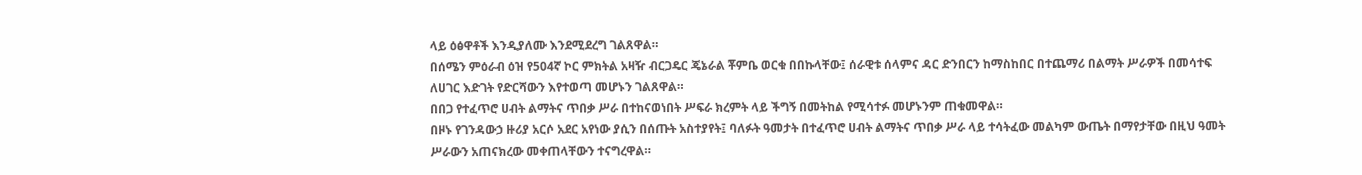ላይ ዕፅዋቶች እንዲያለሙ እንደሚደረግ ገልጸዋል።
በሰሜን ምዕራብ ዕዝ የ504ኛ ኮር ምክትል አዛዥ ብርጋዴር ጄኔራል ቾምቤ ወርቁ በበኩላቸው፤ ሰራዊቱ ሰላምና ዳር ድንበርን ከማስከበር በተጨማሪ በልማት ሥራዎች በመሳተፍ ለሀገር እድገት የድርሻውን እየተወጣ መሆኑን ገልጸዋል።
በበጋ የተፈጥሮ ሀብት ልማትና ጥበቃ ሥራ በተከናወነበት ሥፍራ ክረምት ላይ ችግኝ በመትከል የሚሳተፉ መሆኑንም ጠቁመዋል።
በዞኑ የገንዳውኃ ዙሪያ አርሶ አደር አየነው ያሲን በሰጡት አስተያየት፤ ባለፉት ዓመታት በተፈጥሮ ሀብት ልማትና ጥበቃ ሥራ ላይ ተሳትፈው መልካም ውጤት በማየታቸው በዚህ ዓመት ሥራውን አጠናክረው መቀጠላቸውን ተናግረዋል።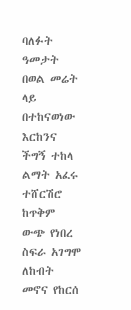ባለፉት ዓመታት በወል መሬት ላይ በተከናወነው እርከንና ችግኝ ተከላ ልማት አፈሩ ተሸርሽሮ ከጥቅም ውጭ የነበረ ስፍራ አገግሞ ለከብት መኖና የከርሰ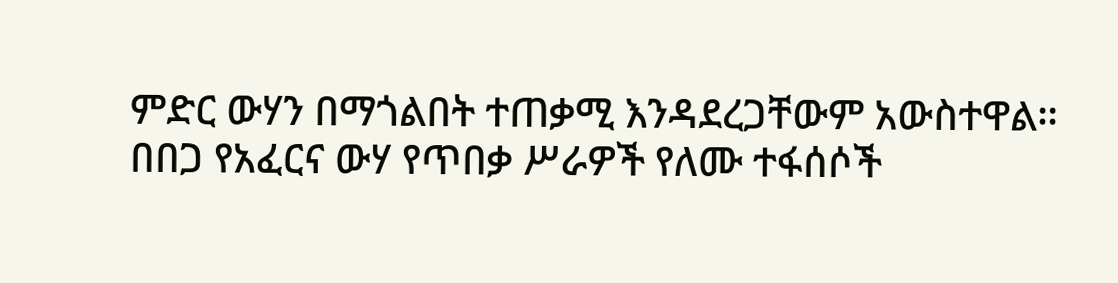ምድር ውሃን በማጎልበት ተጠቃሚ እንዳደረጋቸውም አውስተዋል።
በበጋ የአፈርና ውሃ የጥበቃ ሥራዎች የለሙ ተፋሰሶች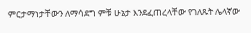ምርታማነታቸውን ለማሳደግ ምቹ ሁኔታ እንደፈጠረላቸው የገለጹት ሌላኛው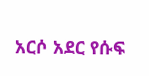አርሶ አደር የሱፍ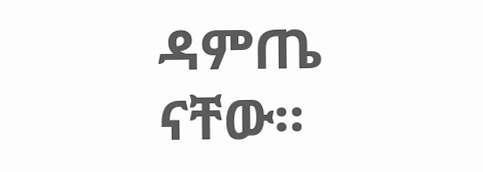ዳምጤ ናቸው።